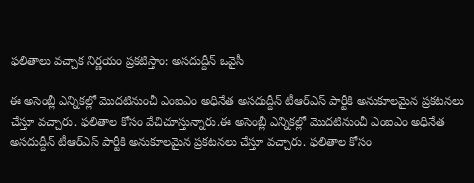ఫలితాలు వచ్చాక నిర్ణయం ప్రకటిస్తాం: అసదుద్దీన్ ఒవైసీ

ఈ అసెంబ్లీ ఎన్నికల్లో మొదటినుంచీ ఎంఐఎం అధినేత అసదుద్దీన్ టీఆర్ఎస్ పార్టీకి అనుకూలమైన ప్రకటనలు చేస్తూ వచ్చారు. ఫలితాల కోసం వేచిచూస్తున్నారు.ఈ అసెంబ్లీ ఎన్నికల్లో మొదటినుంచీ ఎంఐఎం అధినేత అసదుద్దీన్ టీఆర్ఎస్ పార్టీకి అనుకూలమైన ప్రకటనలు చేస్తూ వచ్చారు. ఫలితాల కోసం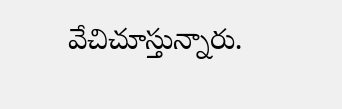వేచిచూస్తున్నారు.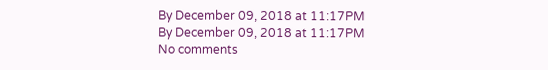By December 09, 2018 at 11:17PM
By December 09, 2018 at 11:17PM
No comments